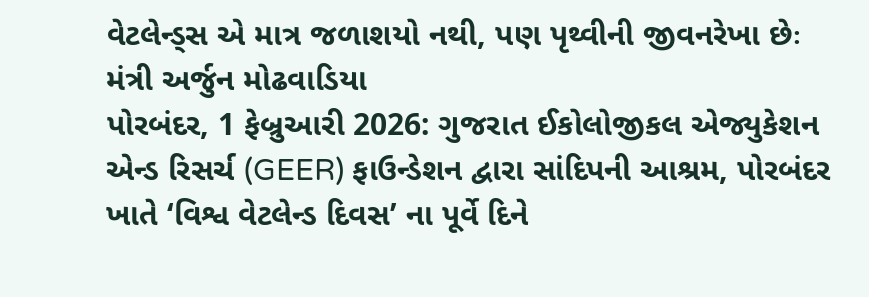વેટલેન્ડ્સ એ માત્ર જળાશયો નથી, પણ પૃથ્વીની જીવનરેખા છેઃ મંત્રી અર્જુન મોઢવાડિયા
પોરબંદર, 1 ફેબ્રુઆરી 2026: ગુજરાત ઈકોલોજીકલ એજ્યુકેશન એન્ડ રિસર્ચ (GEER) ફાઉન્ડેશન દ્વારા સાંદિપની આશ્રમ, પોરબંદર ખાતે ‘વિશ્વ વેટલેન્ડ દિવસ’ ના પૂર્વે દિને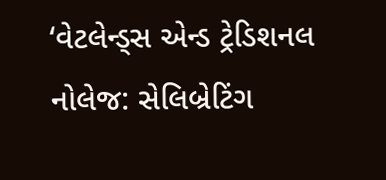‘વેટલેન્ડ્સ એન્ડ ટ્રેડિશનલ નોલેજ: સેલિબ્રેટિંગ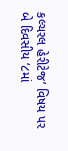કલ્ચરલ હેરીટેજ’ વિષય પર બે દિવસીય ‘૮માં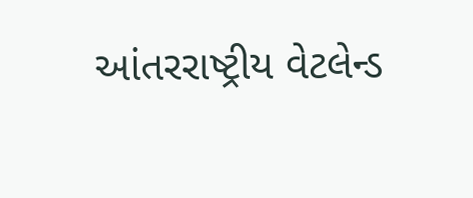આંતરરાષ્ટ્રીય વેટલેન્ડ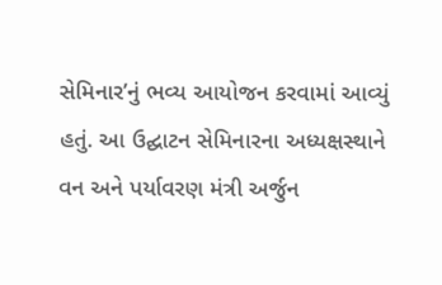સેમિનાર’નું ભવ્ય આયોજન કરવામાં આવ્યું હતું. આ ઉદ્ઘાટન સેમિનારના અધ્યક્ષસ્થાને વન અને પર્યાવરણ મંત્રી અર્જુન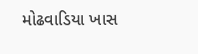મોઢવાડિયા ખાસ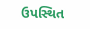ઉપસ્થિત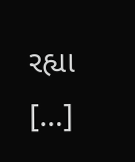રહ્યા […]